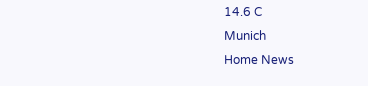14.6 C
Munich
Home News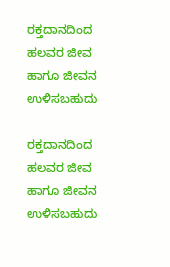ರಕ್ತದಾನದಿಂದ ಹಲವರ ಜೀವ ಹಾಗೂ ಜೀವನ ಉಳಿಸಬಹುದು

ರಕ್ತದಾನದಿಂದ ಹಲವರ ಜೀವ ಹಾಗೂ ಜೀವನ ಉಳಿಸಬಹುದು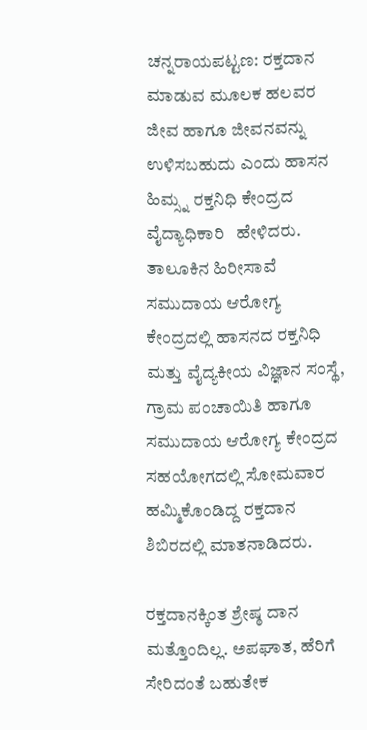ಚನ್ನರಾಯಪಟ್ಟಣ: ರಕ್ತದಾನ ಮಾಡುವ ಮೂಲಕ ಹಲವರ ಜೀವ ಹಾಗೂ ಜೀವನವನ್ನು ಉಳಿಸಬಹುದು ಎಂದು ಹಾಸನ ಹಿಮ್ಸ್ನ ರಕ್ತನಿಧಿ ಕೇಂದ್ರದ ವೈದ್ಯಾಧಿಕಾರಿ   ಹೇಳಿದರು. ತಾಲೂಕಿನ ಹಿರೀಸಾವೆ ಸಮುದಾಯ ಆರೋಗ್ಯ ಕೇಂದ್ರದಲ್ಲಿ ಹಾಸನದ ರಕ್ತನಿಧಿ ಮತ್ತು ವೈದ್ಯಕೀಯ ವಿಜ್ಞಾನ ಸಂಸ್ಥೆ, ಗ್ರಾಮ ಪಂಚಾಯಿತಿ ಹಾಗೂ ಸಮುದಾಯ ಆರೋಗ್ಯ ಕೇಂದ್ರದ ಸಹಯೋಗದಲ್ಲಿ ಸೋಮವಾರ ಹಮ್ಮಿಕೊಂಡಿದ್ದ ರಕ್ತದಾನ ಶಿಬಿರದಲ್ಲಿ ಮಾತನಾಡಿದರು.

ರಕ್ತದಾನಕ್ಕಿಂತ ಶ್ರೇಷ್ಠ ದಾನ ಮತ್ತೊಂದಿಲ್ಲ. ಅಪಘಾತ, ಹೆರಿಗೆ ಸೇರಿದಂತೆ ಬಹುತೇಕ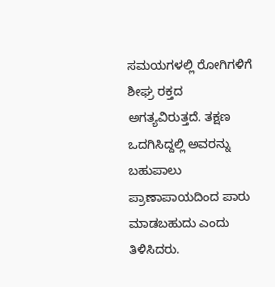ಸಮಯಗಳಲ್ಲಿ ರೋಗಿಗಳಿಗೆ ಶೀಘ್ರ ರಕ್ತದ ಅಗತ್ಯವಿರುತ್ತದೆ. ತಕ್ಷಣ ಒದಗಿಸಿದ್ದಲ್ಲಿ ಅವರನ್ನು ಬಹುಪಾಲು ಪ್ರಾಣಾಪಾಯದಿಂದ ಪಾರು ಮಾಡಬಹುದು ಎಂದು ತಿಳಿಸಿದರು.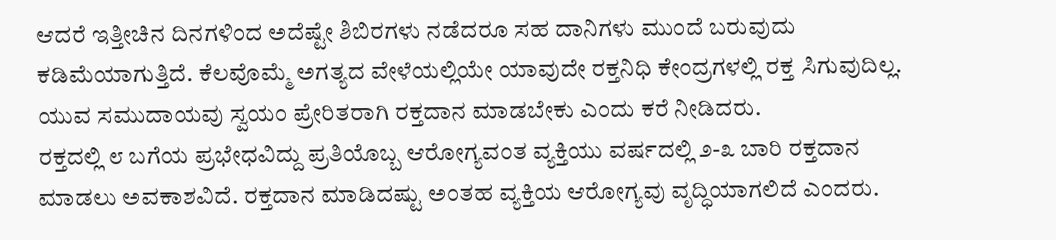ಆದರೆ ಇತ್ತೀಚಿನ ದಿನಗಳಿಂದ ಅದೆಷ್ಟೇ ಶಿಬಿರಗಳು ನಡೆದರೂ ಸಹ ದಾನಿಗಳು ಮುಂದೆ ಬರುವುದು ಕಡಿಮೆಯಾಗುತ್ತಿದೆ. ಕೆಲವೊಮ್ಮೆ ಅಗತ್ಯದ ವೇಳೆಯಲ್ಲಿಯೇ ಯಾವುದೇ ರಕ್ತನಿಧಿ ಕೇಂದ್ರಗಳಲ್ಲಿ ರಕ್ತ ಸಿಗುವುದಿಲ್ಲ. ಯುವ ಸಮುದಾಯವು ಸ್ವಯಂ ಪ್ರೇರಿತರಾಗಿ ರಕ್ತದಾನ ಮಾಡಬೇಕು ಎಂದು ಕರೆ ನೀಡಿದರು.
ರಕ್ತದಲ್ಲಿ ೮ ಬಗೆಯ ಪ್ರಭೇಧವಿದ್ದು ಪ್ರತಿಯೊಬ್ಬ ಆರೋಗ್ಯವಂತ ವ್ಯಕ್ತಿಯು ವರ್ಷದಲ್ಲಿ ೨-೩ ಬಾರಿ ರಕ್ತದಾನ ಮಾಡಲು ಅವಕಾಶವಿದೆ. ರಕ್ತದಾನ ಮಾಡಿದಷ್ಟು ಅಂತಹ ವ್ಯಕ್ತಿಯ ಆರೋಗ್ಯವು ವೃದ್ಧಿಯಾಗಲಿದೆ ಎಂದರು.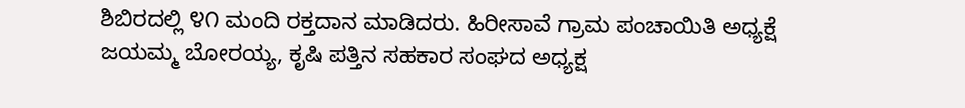ಶಿಬಿರದಲ್ಲಿ ೪೧ ಮಂದಿ ರಕ್ತದಾನ ಮಾಡಿದರು. ಹಿರೀಸಾವೆ ಗ್ರಾಮ ಪಂಚಾಯಿತಿ ಅಧ್ಯಕ್ಷೆ ಜಯಮ್ಮ ಬೋರಯ್ಯ, ಕೃಷಿ ಪತ್ತಿನ ಸಹಕಾರ ಸಂಘದ ಅಧ್ಯಕ್ಷ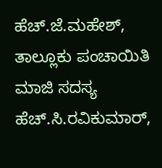ಹೆಚ್.ಜೆ.ಮಹೇಶ್, ತಾಲ್ಲೂಕು ಪಂಚಾಯಿತಿ ಮಾಜಿ ಸದಸ್ಯ ಹೆಚ್.ಸಿ.ರವಿಕುಮಾರ್,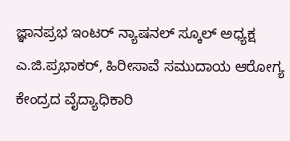ಜ್ಞಾನಪ್ರಭ ಇಂಟರ್ ನ್ಯಾಷನಲ್ ಸ್ಕೂಲ್ ಅಧ್ಯಕ್ಷ ಎ.ಜಿ.ಪ್ರಭಾಕರ್, ಹಿರೀಸಾವೆ ಸಮುದಾಯ ಆರೋಗ್ಯ ಕೇಂದ್ರದ ವೈದ್ಯಾಧಿಕಾರಿ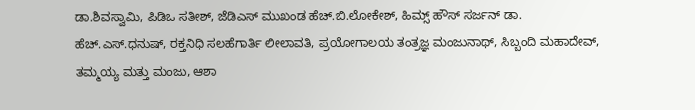ಡಾ.ಶಿವಸ್ವಾಮಿ, ಪಿಡಿಒ ಸತೀಶ್, ಜೆಡಿಎಸ್ ಮುಖಂಡ ಹೆಚ್.ಬಿ.ಲೋಕೇಶ್, ಹಿಮ್ಸ್ ಹೌಸ್ ಸರ್ಜನ್ ಡಾ. ಹೆಚ್.ಎಸ್.ಧನುಷ್, ರಕ್ತನಿಧಿ ಸಲಹೆಗಾರ್ತಿ ಲೀಲಾವತಿ, ಪ್ರಯೋಗಾಲಯ ತಂತ್ರಜ್ಞ ಮಂಜುನಾಥ್, ಸಿಬ್ಬಂದಿ ಮಹಾದೇವ್, ತಮ್ಮಯ್ಯ ಮತ್ತು ಮಂಜು, ಆಶಾ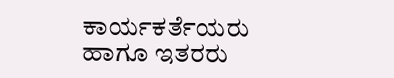ಕಾರ್ಯಕರ್ತೆಯರು ಹಾಗೂ ಇತರರು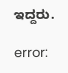ಇದ್ದರು.

error: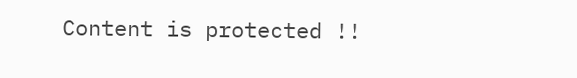Content is protected !!